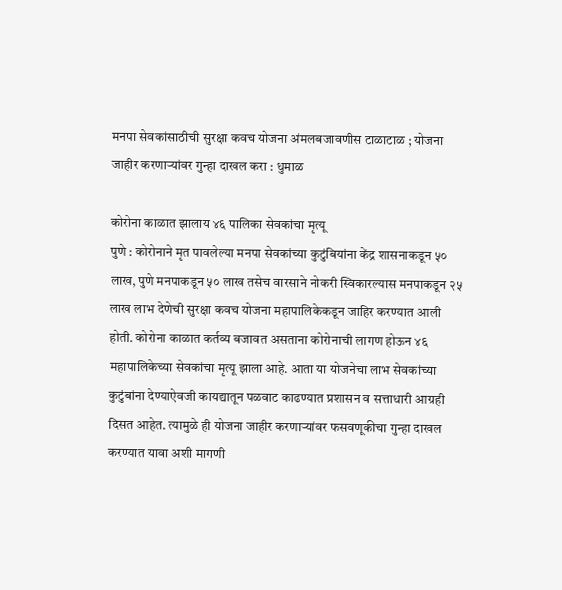मनपा सेवकांसाठीची सुरक्षा कवच योजना अंमलबजावणीस टाळाटाळ ; योजना जाहीर करणाऱ्यांवर गुन्हा दाखल करा : धुमाळ

कोरोना काळात झालाय ४६ पालिका सेवकांचा मृत्यू
पुणे : कोरोनाने मृत पावलेल्या मनपा सेवकांच्या कुटुंबियांना केंद्र शासनाकडून ५० लाख, पुणे मनपाकडून ५० लाख तसेच वारसाने नोकरी स्विकारल्यास मनपाकडून २५ लाख लाभ देणेची सुरक्षा कवच योजना महापालिकेकडून जाहिर करण्यात आली होती. कोरोना काळात कर्तव्य बजावत असताना कोरोनाची लागण होऊन ४६ महापालिकेच्या सेवकांचा मृत्यू झाला आहे. आता या योजनेचा लाभ सेवकांच्या कुटुंबांना देण्याऐवजी कायद्यातून पळवाट काढण्यात प्रशासन व सत्ताधारी आग्रही दिसत आहेत. त्यामुळे ही योजना जाहीर करणाऱ्यांवर फसवणूकीचा गुन्हा दाखल करण्यात यावा अशी मागणी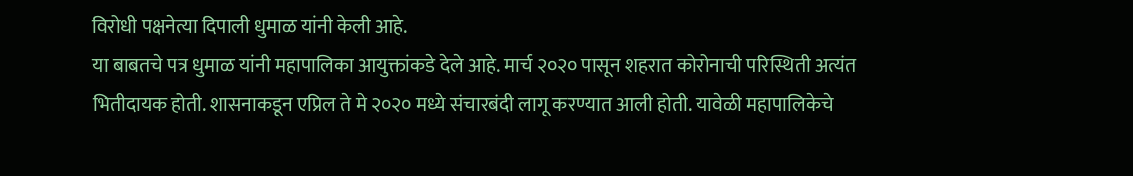विरोधी पक्षनेत्या दिपाली धुमाळ यांनी केली आहे.
या बाबतचे पत्र धुमाळ यांनी महापालिका आयुक्तांकडे देले आहे. मार्च २०२० पासून शहरात कोरोनाची परिस्थिती अत्यंत भितीदायक होती. शासनाकडून एप्रिल ते मे २०२० मध्ये संचारबंदी लागू करण्यात आली होती. यावेळी महापालिकेचे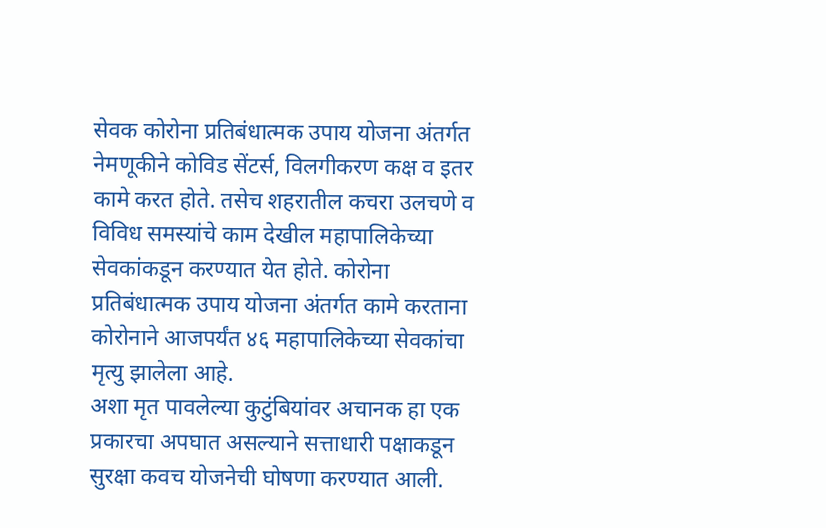सेवक कोरोना प्रतिबंधात्मक उपाय योजना अंतर्गत नेमणूकीने कोविड सेंटर्स, विलगीकरण कक्ष व इतर कामे करत होते. तसेच शहरातील कचरा उलचणे व विविध समस्यांचे काम देखील महापालिकेच्या सेवकांकडून करण्यात येत होते. कोरोना प्रतिबंधात्मक उपाय योजना अंतर्गत कामे करताना कोरोनाने आजपर्यंत ४६ महापालिकेच्या सेवकांचा मृत्यु झालेला आहे.
अशा मृत पावलेल्या कुटुंबियांवर अचानक हा एक प्रकारचा अपघात असल्याने सत्ताधारी पक्षाकडून सुरक्षा कवच योजनेची घोषणा करण्यात आली.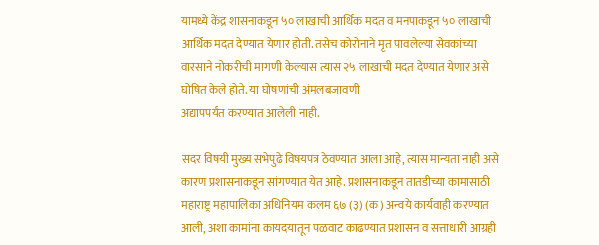यामध्ये केंद्र शासनाकडून ५० लाखाची आर्थिक मदत व मनपाकडून ५० लाखाची आर्थिक मदत देण्यात येणार होती. तसेच कोरोनाने मृत पावलेल्या सेवकांच्या वारसाने नोकरीची मागणी केल्यास त्यास २५ लाखाची मदत देण्यात येणार असे घोषित केले होते. या घोषणांची अंमलबजावणी
अद्यापपर्यंत करण्यात आलेली नाही.

सदर विषयी मुख्य सभेपुढे विषयपत्र ठेवण्यात आला आहे, त्यास मान्यता नाही असे कारण प्रशासनाकडून सांगण्यात येत आहे. प्रशासनाकडून तातडीच्या कामासाठी महाराष्ट्र महापालिका अधिनियम कलम ६७ (३) (क) अन्वये कार्यवाही करण्यात आली, अशा कामांना कायदयातून पळवाट काढण्यात प्रशासन व सत्ताधारी आग्रही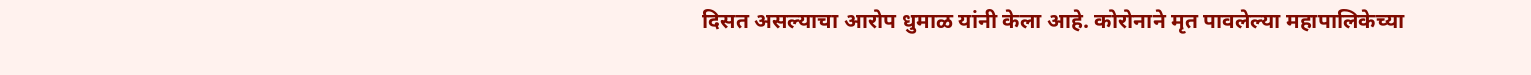दिसत असल्याचा आरोप धुमाळ यांनी केला आहे. कोरोनाने मृत पावलेल्या महापालिकेच्या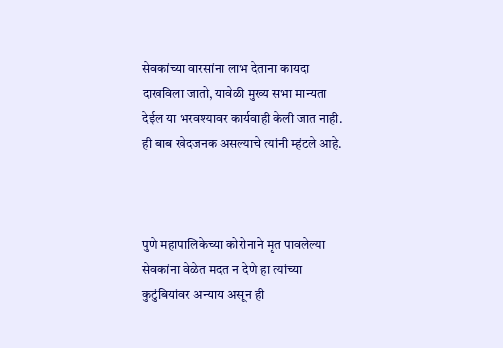सेवकांच्या वारसांना लाभ देताना कायदा दाखविला जातो, यावेळी मुख्य सभा मान्यता देईल या भरवश्यावर कार्यवाही केली जात नाही. ही बाब खेदजनक असल्याचे त्यांनी म्हंटले आहे.



पुणे महापालिकेच्या कोरोनाने मृत पावलेल्या सेवकांना वेळेत मदत न देणे हा त्यांच्या कुटुंबियांवर अन्याय असून ही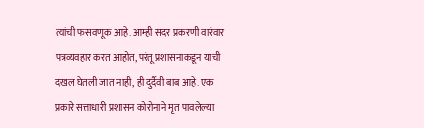त्यांची फसवणूक आहे. आम्ही सदर प्रकरणी वारंवार पत्रव्यवहार करत आहोत, परंतू प्रशासनाकडून याची दखल घेतली जात नाही, ही दुर्दैवी बाब आहे. एक प्रकारे सत्ताधारी प्रशासन कोरोनाने मृत पावलेल्या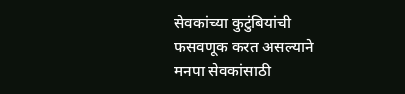सेवकांच्या कुटुंबियांची फसवणूक करत असल्याने मनपा सेवकांसाठी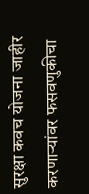सुरक्षा कवच योजना जाहीर करणाऱ्यांवर फसवणुकीचा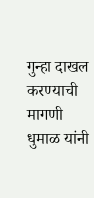गुन्हा दाखल करण्याची मागणी धुमाळ यांनी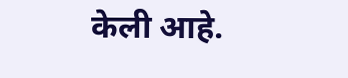केली आहे.